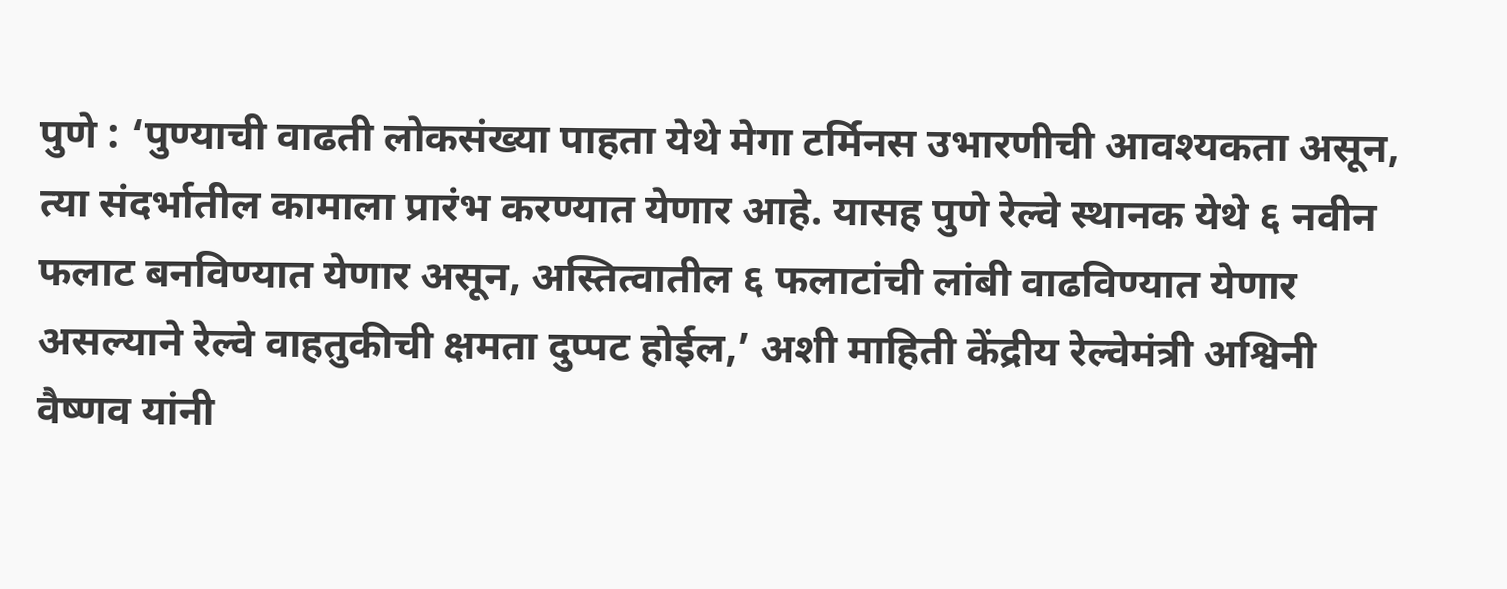पुणे : ‘पुण्याची वाढती लोकसंख्या पाहता येथे मेगा टर्मिनस उभारणीची आवश्यकता असून, त्या संदर्भातील कामाला प्रारंभ करण्यात येणार आहे. यासह पुणे रेल्वे स्थानक येथे ६ नवीन फलाट बनविण्यात येणार असून, अस्तित्वातील ६ फलाटांची लांबी वाढविण्यात येणार असल्याने रेल्वे वाहतुकीची क्षमता दुप्पट होईल,’ अशी माहिती केंद्रीय रेल्वेमंत्री अश्विनी वैष्णव यांनी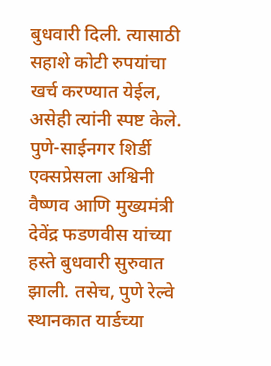बुधवारी दिली. त्यासाठी सहाशे कोटी रुपयांचा खर्च करण्यात येईल, असेही त्यांनी स्पष्ट केले.
पुणे-साईनगर शिर्डी एक्सप्रेसला अश्विनी वैष्णव आणि मुख्यमंत्री देवेंद्र फडणवीस यांच्या हस्ते बुधवारी सुरुवात झाली. तसेच, पुणे रेल्वे स्थानकात यार्डच्या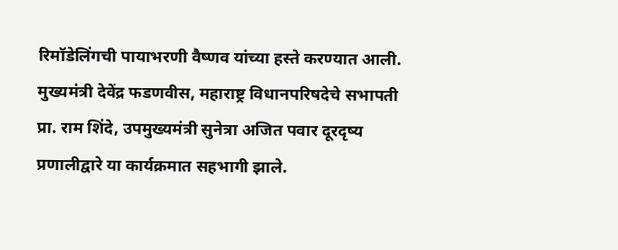रिमॉडेलिंगची पायाभरणी वैष्णव यांच्या हस्ते करण्यात आली. मुख्यमंत्री देवेंद्र फडणवीस, महाराष्ट्र विधानपरिषदेचे सभापती प्रा. राम शिंदे, उपमुख्यमंत्री सुनेत्रा अजित पवार दूरदृष्य प्रणालीद्वारे या कार्यक्रमात सहभागी झाले.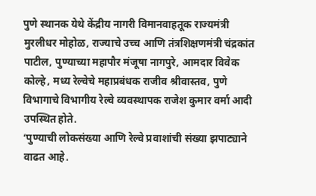पुणे स्थानक येथे केंद्रीय नागरी विमानवाहतूक राज्यमंत्री मुरलीधर मोहोळ, राज्याचे उच्च आणि तंत्रशिक्षणमंत्री चंद्रकांत पाटील, पुण्याच्या महापौर मंजूषा नागपुरे, आमदार विवेक कोल्हे, मध्य रेल्वेचे महाप्रबंधक राजीव श्रीवास्तव, पुणे विभागाचे विभागीय रेल्वे व्यवस्थापक राजेश कुमार वर्मा आदी उपस्थित होते.
‘पुण्याची लोकसंख्या आणि रेल्वे प्रवाशांची संख्या झपाट्याने वाढत आहे.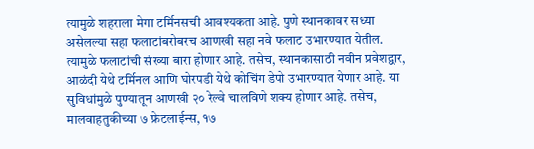त्यामुळे शहराला मेगा टर्मिनसची आवश्यकता आहे. पुणे स्थानकावर सध्या असेलल्या सहा फलाटांबरोबरच आणखी सहा नवे फलाट उभारण्यात येतील. त्यामुळे फलाटांची संख्या बारा होणार आहे. तसेच, स्थानकासाठी नवीन प्रवेशद्वार, आळंदी येथे टर्मिनल आणि घोरपडी येथे कोचिंग डेपो उभारण्यात येणार आहे. या सुविधांमुळे पुण्यातून आणखी २० रेल्वे चालविणे शक्य होणार आहे. तसेच, मालवाहतुकीच्या ७ फ्रेटलाईन्स, १७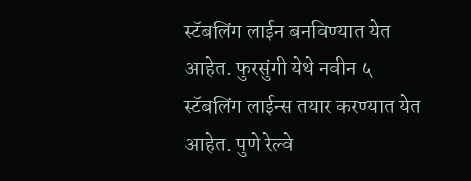स्टॅबलिंग लाईन बनविण्यात येत आहेत. फुरसुंगी येथे नवीन ५ स्टॅबलिंग लाईन्स तयार करण्यात येत आहेत. पुणे रेल्वे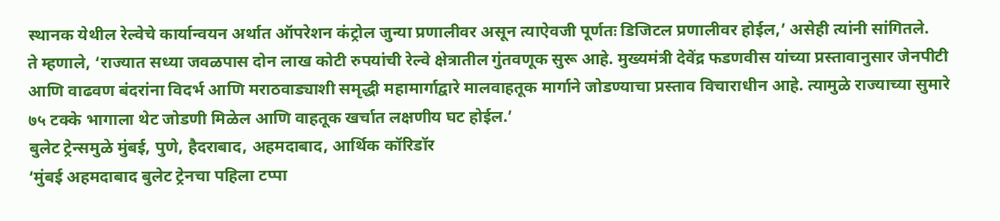स्थानक येथील रेल्वेचे कार्यान्वयन अर्थात ऑपरेशन कंट्रोल जुन्या प्रणालीवर असून त्याऐवजी पूर्णतः डिजिटल प्रणालीवर होईल,’ असेही त्यांनी सांगितले.
ते म्हणाले, ‘राज्यात सध्या जवळपास दोन लाख कोटी रुपयांची रेल्वे क्षेत्रातील गुंतवणूक सुरू आहे. मुख्यमंत्री देवेंद्र फडणवीस यांच्या प्रस्तावानुसार जेनपीटी आणि वाढवण बंदरांना विदर्भ आणि मराठवाड्याशी समृद्धी महामार्गाद्वारे मालवाहतूक मार्गाने जोडण्याचा प्रस्ताव विचाराधीन आहे. त्यामुळे राज्याच्या सुमारे ७५ टक्के भागाला थेट जोडणी मिळेल आणि वाहतूक खर्चात लक्षणीय घट होईल.’
बुलेट ट्रेन्समुळे मुंबई, पुणे, हैदराबाद, अहमदाबाद, आर्थिक कॉरिडॉर
‘मुंबई अहमदाबाद बुलेट ट्रेनचा पहिला टप्पा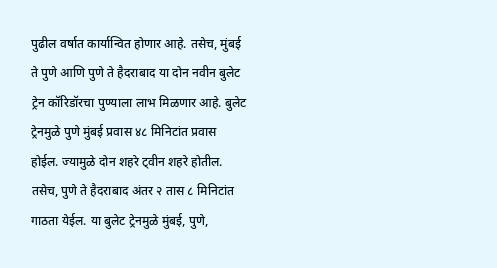पुढील वर्षात कार्यान्वित होणार आहे. तसेच, मुंबई ते पुणे आणि पुणे ते हैदराबाद या दोन नवीन बुलेट ट्रेन कॉरिडॉरचा पुण्याला लाभ मिळणार आहे. बुलेट ट्रेनमुळे पुणे मुंबई प्रवास ४८ मिनिटांत प्रवास होईल. ज्यामुळे दोन शहरे ट्वीन शहरे होतील. तसेच, पुणे ते हैदराबाद अंतर २ तास ८ मिनिटांत गाठता येईल. या बुलेट ट्रेनमुळे मुंबई, पुणे,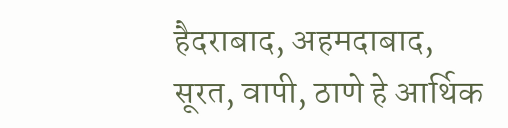हैदराबाद, अहमदाबाद, सूरत, वापी, ठाणे हे आर्थिक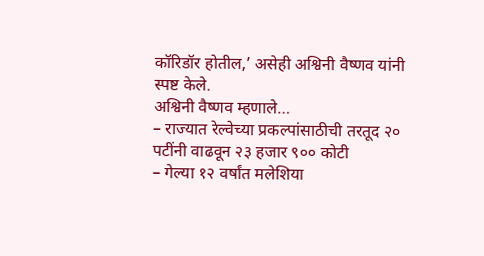कॉरिडॉर होतील,’ असेही अश्विनी वैष्णव यांनी स्पष्ट केले.
अश्विनी वैष्णव म्हणाले…
– राज्यात रेल्वेच्या प्रकल्पांसाठीची तरतूद २० पटींनी वाढवून २३ हजार ९०० कोटी
– गेल्या १२ वर्षांत मलेशिया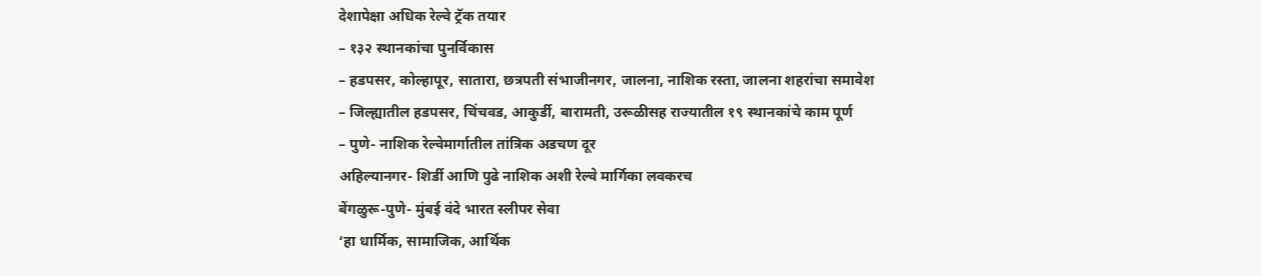देशापेक्षा अधिक रेल्वे ट्रॅक तयार
– १३२ स्थानकांचा पुनर्विकास
– हडपसर, कोल्हापूर, सातारा, छत्रपती संभाजीनगर, जालना, नाशिक रस्ता, जालना शहरांचा समावेश
– जिल्ह्यातील हडपसर, चिंचवड, आकुर्डी, बारामती, उरूळीसह राज्यातील १९ स्थानकांचे काम पूर्ण
– पुणे- नाशिक रेल्वेमार्गातील तांत्रिक अडचण दूर
अहिल्यानगर- शिर्डी आणि पुढे नाशिक अशी रेल्वे मार्गिका लवकरच
बेंगळुरू-पुणे- मुंबई वंदे भारत स्लीपर सेवा
‘हा धार्मिक, सामाजिक, आर्थिक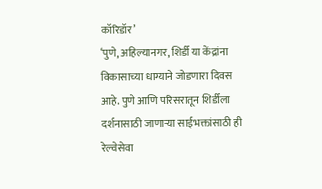कॉरिडॉर’
‘पुणे, अहिल्यानगर, शिर्डी या केंद्रांना विकासाच्या धाग्याने जोडणारा दिवस आहे. पुणे आणि परिसरातून शिर्डीला दर्शनासाठी जाणाऱ्या साईभक्तांसाठी ही रेल्वेसेवा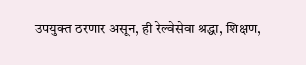उपयुक्त ठरणार असून, ही रेल्वेसेवा श्रद्धा, शिक्षण,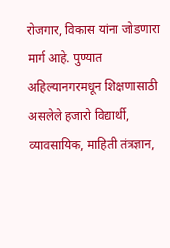रोजगार, विकास यांना जोडणारा मार्ग आहे. पुण्यात अहिल्यानगरमधून शिक्षणासाठी असलेले हजारो विद्यार्थी, व्यावसायिक, माहिती तंत्रज्ञान,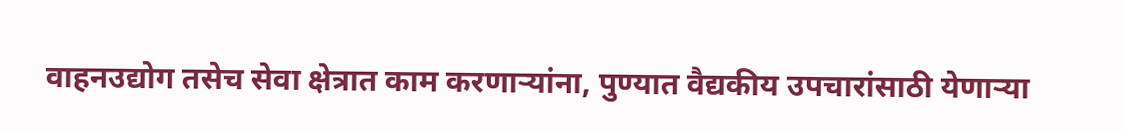वाहनउद्योग तसेच सेवा क्षेत्रात काम करणाऱ्यांना, पुण्यात वैद्यकीय उपचारांसाठी येणाऱ्या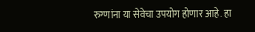रुग्णांना या सेवेचा उपयोग होणार आहे. हा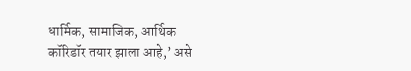धार्मिक, सामाजिक, आर्थिक कॉरिडॉर तयार झाला आहे,’ असे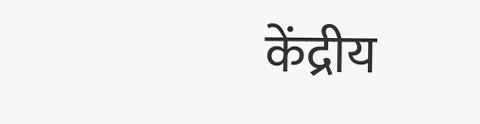केंद्रीय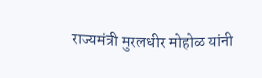राज्यमंत्री मुरलधीर मोहोळ यांनी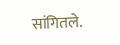सांगितले.